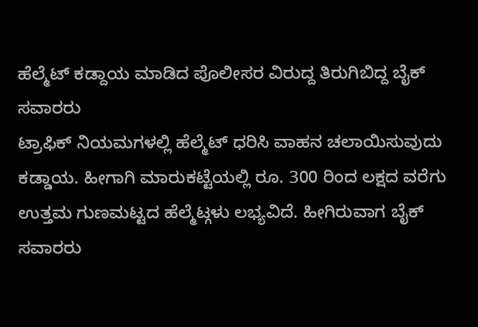ಹೆಲ್ಮೆಟ್ ಕಡ್ದಾಯ ಮಾಡಿದ ಪೊಲೀಸರ ವಿರುದ್ದ ತಿರುಗಿಬಿದ್ದ ಬೈಕ್ ಸವಾರರು
ಟ್ರಾಫಿಕ್ ನಿಯಮಗಳಲ್ಲಿ ಹೆಲ್ಮೆಟ್ ಧರಿಸಿ ವಾಹನ ಚಲಾಯಿಸುವುದು ಕಡ್ಡಾಯ. ಹೀಗಾಗಿ ಮಾರುಕಟ್ಟೆಯಲ್ಲಿ ರೂ. 300 ರಿಂದ ಲಕ್ಷದ ವರೆಗು ಉತ್ತಮ ಗುಣಮಟ್ಟದ ಹೆಲ್ಮೆಟ್ಗಳು ಲಭ್ಯವಿದೆ. ಹೀಗಿರುವಾಗ ಬೈಕ್ ಸವಾರರು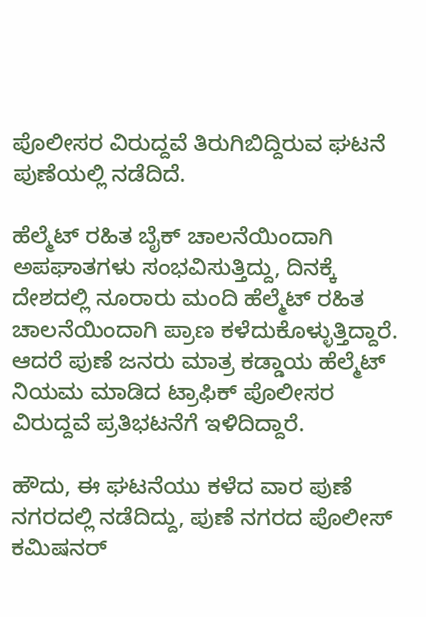ಪೊಲೀಸರ ವಿರುದ್ದವೆ ತಿರುಗಿಬಿದ್ದಿರುವ ಘಟನೆ ಪುಣೆಯಲ್ಲಿ ನಡೆದಿದೆ.

ಹೆಲ್ಮೆಟ್ ರಹಿತ ಬೈಕ್ ಚಾಲನೆಯಿಂದಾಗಿ ಅಪಘಾತಗಳು ಸಂಭವಿಸುತ್ತಿದ್ದು, ದಿನಕ್ಕೆ ದೇಶದಲ್ಲಿ ನೂರಾರು ಮಂದಿ ಹೆಲ್ಮೆಟ್ ರಹಿತ ಚಾಲನೆಯಿಂದಾಗಿ ಪ್ರಾಣ ಕಳೆದುಕೊಳ್ಳುತ್ತಿದ್ದಾರೆ. ಆದರೆ ಪುಣೆ ಜನರು ಮಾತ್ರ ಕಡ್ಡಾಯ ಹೆಲ್ಮೆಟ್ ನಿಯಮ ಮಾಡಿದ ಟ್ರಾಫಿಕ್ ಪೊಲೀಸರ ವಿರುದ್ದವೆ ಪ್ರತಿಭಟನೆಗೆ ಇಳಿದಿದ್ದಾರೆ.

ಹೌದು, ಈ ಘಟನೆಯು ಕಳೆದ ವಾರ ಪುಣೆ ನಗರದಲ್ಲಿ ನಡೆದಿದ್ದು, ಪುಣೆ ನಗರದ ಪೊಲೀಸ್ ಕಮಿಷನರ್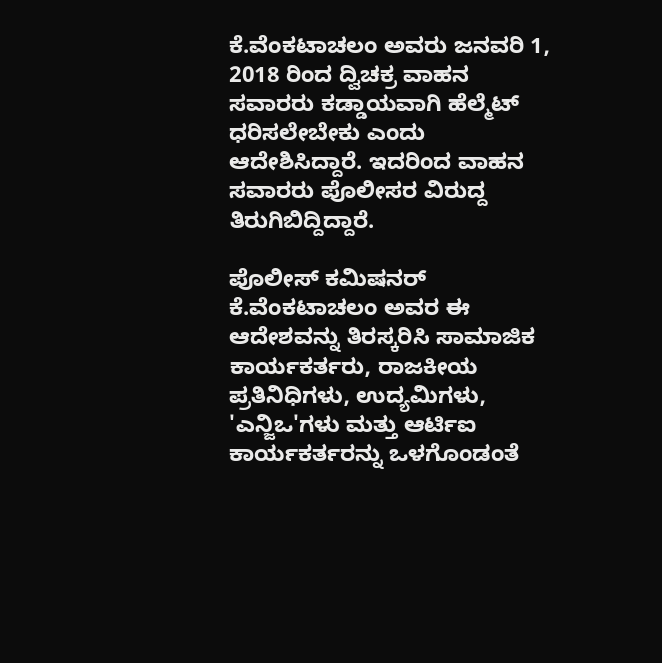ಕೆ.ವೆಂಕಟಾಚಲಂ ಅವರು ಜನವರಿ 1, 2018 ರಿಂದ ದ್ವಿಚಕ್ರ ವಾಹನ ಸವಾರರು ಕಡ್ಡಾಯವಾಗಿ ಹೆಲ್ಮೆಟ್ ಧರಿಸಲೇಬೇಕು ಎಂದು ಆದೇಶಿಸಿದ್ದಾರೆ. ಇದರಿಂದ ವಾಹನ ಸವಾರರು ಪೊಲೀಸರ ವಿರುದ್ದ ತಿರುಗಿಬಿದ್ದಿದ್ದಾರೆ.

ಪೊಲೀಸ್ ಕಮಿಷನರ್ ಕೆ.ವೆಂಕಟಾಚಲಂ ಅವರ ಈ ಆದೇಶವನ್ನು ತಿರಸ್ಕರಿಸಿ ಸಾಮಾಜಿಕ ಕಾರ್ಯಕರ್ತರು, ರಾಜಕೀಯ ಪ್ರತಿನಿಧಿಗಳು, ಉದ್ಯಮಿಗಳು, 'ಎನ್ಜಿಒ'ಗಳು ಮತ್ತು ಆರ್ಟಿಐ ಕಾರ್ಯಕರ್ತರನ್ನು ಒಳಗೊಂಡಂತೆ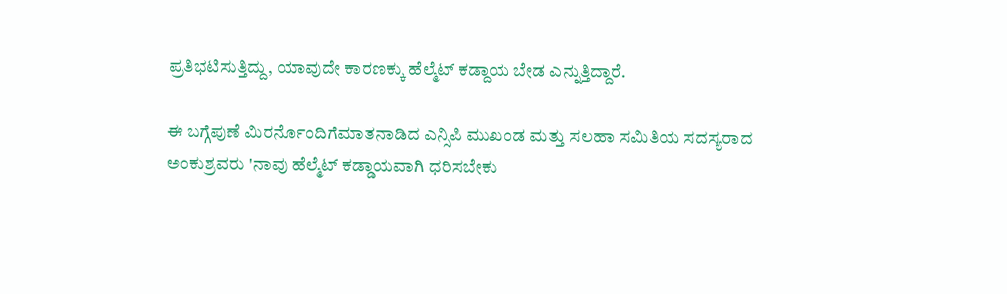ಪ್ರತಿಭಟಿಸುತ್ತಿದ್ದು, ಯಾವುದೇ ಕಾರಣಕ್ಕು ಹೆಲ್ಮೆಟ್ ಕಡ್ದಾಯ ಬೇಡ ಎನ್ನುತ್ತಿದ್ದಾರೆ.

ಈ ಬಗ್ಗೆಪುಣೆ ಮಿರರ್ನೊಂದಿಗೆಮಾತನಾಡಿದ ಎನ್ಸಿಪಿ ಮುಖಂಡ ಮತ್ತು ಸಲಹಾ ಸಮಿತಿಯ ಸದಸ್ಯರಾದ ಅಂಕುಶ್ರವರು 'ನಾವು ಹೆಲ್ಮೆಟ್ ಕಡ್ಡಾಯವಾಗಿ ಧರಿಸಬೇಕು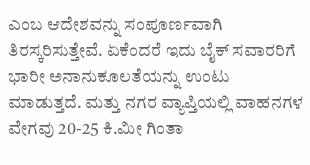ಎಂಬ ಆದೇಶವನ್ನು ಸಂಪೂರ್ಣವಾಗಿ ತಿರಸ್ಕರಿಸುತ್ತೇವೆ. ಏಕೆಂದರೆ ಇದು ಬೈಕ್ ಸವಾರರಿಗೆ ಭಾರೀ ಅನಾನುಕೂಲತೆಯನ್ನು ಉಂಟು ಮಾಡುತ್ತದೆ. ಮತ್ತು ನಗರ ವ್ಯಾಪ್ತಿಯಲ್ಲಿ ವಾಹನಗಳ ವೇಗವು 20-25 ಕಿ.ಮೀ ಗಿಂತಾ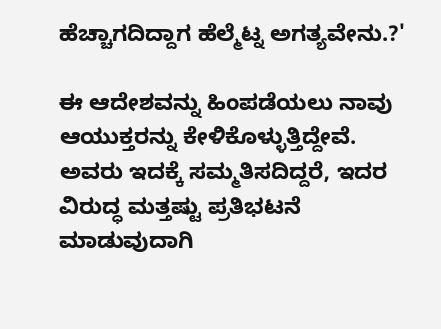ಹೆಚ್ಚಾಗದಿದ್ದಾಗ ಹೆಲ್ಮೆಟ್ನ ಅಗತ್ಯವೇನು.?'

ಈ ಆದೇಶವನ್ನು ಹಿಂಪಡೆಯಲು ನಾವು ಆಯುಕ್ತರನ್ನು ಕೇಳಿಕೊಳ್ಳುತ್ತಿದ್ದೇವೆ. ಅವರು ಇದಕ್ಕೆ ಸಮ್ಮತಿಸದಿದ್ದರೆ, ಇದರ ವಿರುದ್ಧ ಮತ್ತಷ್ಟು ಪ್ರತಿಭಟನೆ ಮಾಡುವುದಾಗಿ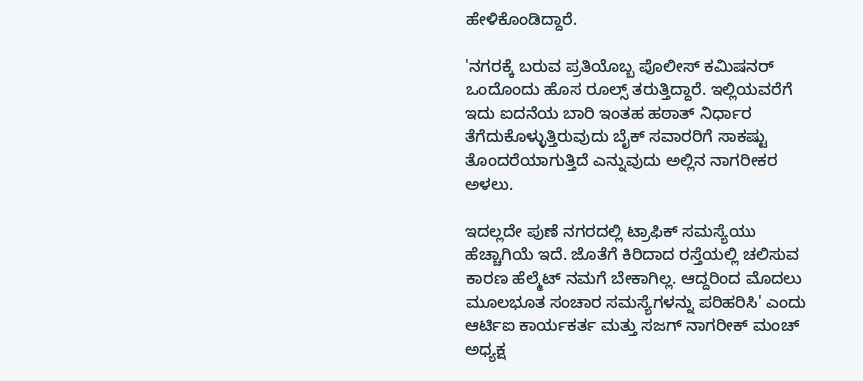ಹೇಳಿಕೊಂಡಿದ್ದಾರೆ.

'ನಗರಕ್ಕೆ ಬರುವ ಪ್ರತಿಯೊಬ್ಬ ಪೊಲೀಸ್ ಕಮಿಷನರ್ ಒಂದೊಂದು ಹೊಸ ರೂಲ್ಸ್ ತರುತ್ತಿದ್ದಾರೆ. ಇಲ್ಲಿಯವರೆಗೆ ಇದು ಐದನೆಯ ಬಾರಿ ಇಂತಹ ಹಠಾತ್ ನಿರ್ಧಾರ ತೆಗೆದುಕೊಳ್ಳುತ್ತಿರುವುದು ಬೈಕ್ ಸವಾರರಿಗೆ ಸಾಕಷ್ಟು ತೊಂದರೆಯಾಗುತ್ತಿದೆ ಎನ್ನುವುದು ಅಲ್ಲಿನ ನಾಗರೀಕರ ಅಳಲು.

ಇದಲ್ಲದೇ ಪುಣೆ ನಗರದಲ್ಲಿ ಟ್ರಾಫಿಕ್ ಸಮಸ್ಯೆಯು ಹೆಚ್ಚಾಗಿಯೆ ಇದೆ. ಜೊತೆಗೆ ಕಿರಿದಾದ ರಸ್ತೆಯಲ್ಲಿ ಚಲಿಸುವ ಕಾರಣ ಹೆಲ್ಮೆಟ್ ನಮಗೆ ಬೇಕಾಗಿಲ್ಲ. ಆದ್ದರಿಂದ ಮೊದಲು ಮೂಲಭೂತ ಸಂಚಾರ ಸಮಸ್ಯೆಗಳನ್ನು ಪರಿಹರಿಸಿ' ಎಂದು ಆರ್ಟಿಐ ಕಾರ್ಯಕರ್ತ ಮತ್ತು ಸಜಗ್ ನಾಗರೀಕ್ ಮಂಚ್ ಅಧ್ಯಕ್ಷ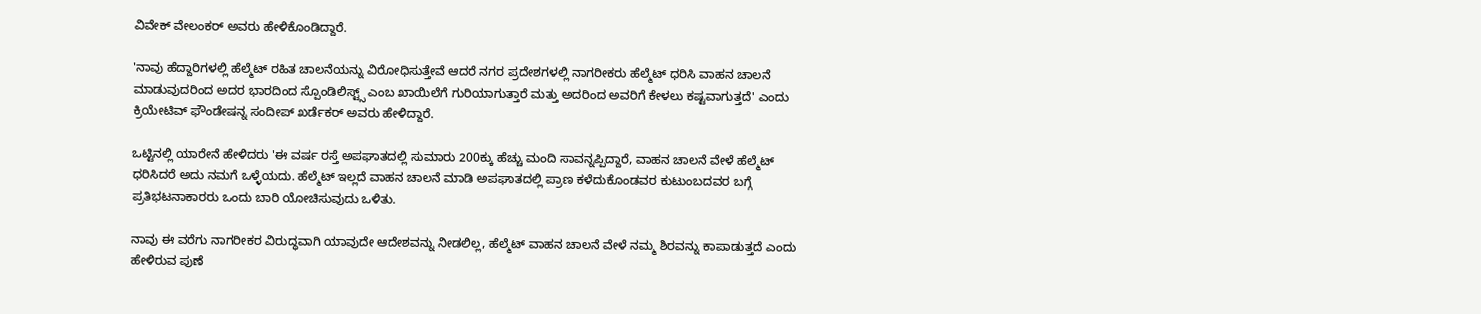ವಿವೇಕ್ ವೇಲಂಕರ್ ಅವರು ಹೇಳಿಕೊಂಡಿದ್ದಾರೆ.

'ನಾವು ಹೆದ್ದಾರಿಗಳಲ್ಲಿ ಹೆಲ್ಮೆಟ್ ರಹಿತ ಚಾಲನೆಯನ್ನು ವಿರೋಧಿಸುತ್ತೇವೆ ಆದರೆ ನಗರ ಪ್ರದೇಶಗಳಲ್ಲಿ ನಾಗರೀಕರು ಹೆಲ್ಮೆಟ್ ಧರಿಸಿ ವಾಹನ ಚಾಲನೆ ಮಾಡುವುದರಿಂದ ಅದರ ಭಾರದಿಂದ ಸ್ಪೊಂಡಿಲಿಸ್ಟ್ಸ್ ಎಂಬ ಖಾಯಿಲೆಗೆ ಗುರಿಯಾಗುತ್ತಾರೆ ಮತ್ತು ಅದರಿಂದ ಅವರಿಗೆ ಕೇಳಲು ಕಷ್ಟವಾಗುತ್ತದೆ' ಎಂದು ಕ್ರಿಯೇಟಿವ್ ಫೌಂಡೇಷನ್ನ ಸಂದೀಪ್ ಖರ್ಡೆಕರ್ ಅವರು ಹೇಳಿದ್ದಾರೆ.

ಒಟ್ಟಿನಲ್ಲಿ ಯಾರೇನೆ ಹೇಳಿದರು 'ಈ ವರ್ಷ ರಸ್ತೆ ಅಪಘಾತದಲ್ಲಿ ಸುಮಾರು 200ಕ್ಕು ಹೆಚ್ಚು ಮಂದಿ ಸಾವನ್ನಪ್ಪಿದ್ದಾರೆ, ವಾಹನ ಚಾಲನೆ ವೇಳೆ ಹೆಲ್ಮೆಟ್ ಧರಿಸಿದರೆ ಅದು ನಮಗೆ ಒಳ್ಳೆಯದು. ಹೆಲ್ಮೆಟ್ ಇಲ್ಲದೆ ವಾಹನ ಚಾಲನೆ ಮಾಡಿ ಅಪಘಾತದಲ್ಲಿ ಪ್ರಾಣ ಕಳೆದುಕೊಂಡವರ ಕುಟುಂಬದವರ ಬಗ್ಗೆ ಪ್ರತಿಭಟನಾಕಾರರು ಒಂದು ಬಾರಿ ಯೋಚಿಸುವುದು ಒಳಿತು.

ನಾವು ಈ ವರೆಗು ನಾಗರೀಕರ ವಿರುದ್ಧವಾಗಿ ಯಾವುದೇ ಆದೇಶವನ್ನು ನೀಡಲಿಲ್ಲ, ಹೆಲ್ಮೆಟ್ ವಾಹನ ಚಾಲನೆ ವೇಳೆ ನಮ್ಮ ಶಿರವನ್ನು ಕಾಪಾಡುತ್ತದೆ ಎಂದು ಹೇಳಿರುವ ಪುಣೆ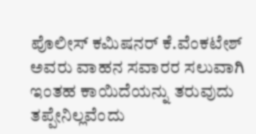ಪೊಲೀಸ್ ಕಮಿಷನರ್ ಕೆ.ವೆಂಕಟೇಶ್ ಅವರು ವಾಹನ ಸವಾರರ ಸಲುವಾಗಿ ಇಂತಹ ಕಾಯಿದೆಯನ್ನು ತರುವುದು ತಪ್ಪೇನಿಲ್ಲವೆಂದು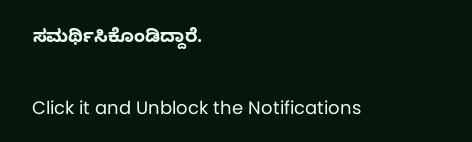ಸಮರ್ಥಿಸಿಕೊಂಡಿದ್ದಾರೆ.


Click it and Unblock the Notifications